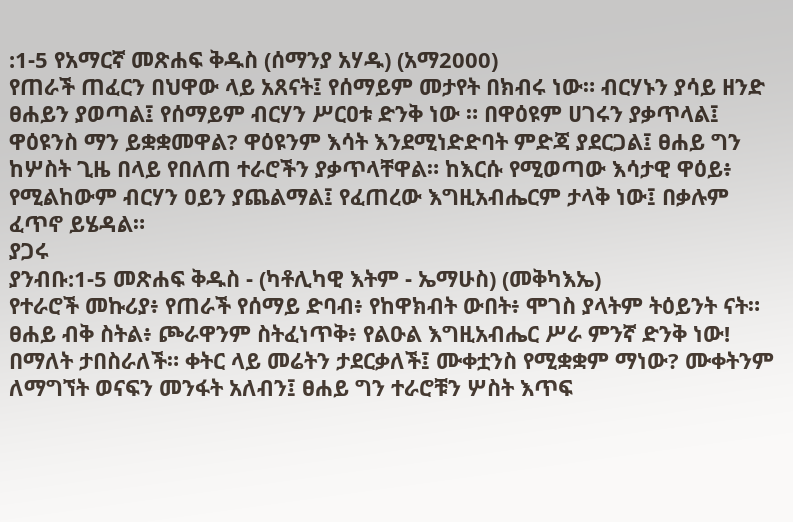:1-5 የአማርኛ መጽሐፍ ቅዱስ (ሰማንያ አሃዱ) (አማ2000)
የጠራች ጠፈርን በህዋው ላይ አጸናት፤ የሰማይም መታየት በክብሩ ነው። ብርሃኑን ያሳይ ዘንድ ፀሐይን ያወጣል፤ የሰማይም ብርሃን ሥርዐቱ ድንቅ ነው ። በዋዕዩም ሀገሩን ያቃጥላል፤ ዋዕዩንስ ማን ይቋቋመዋል? ዋዕዩንም እሳት እንደሚነድድባት ምድጃ ያደርጋል፤ ፀሐይ ግን ከሦስት ጊዜ በላይ የበለጠ ተራሮችን ያቃጥላቸዋል። ከእርሱ የሚወጣው እሳታዊ ዋዕይ፥ የሚልከውም ብርሃን ዐይን ያጨልማል፤ የፈጠረው እግዚአብሔርም ታላቅ ነው፤ በቃሉም ፈጥኖ ይሄዳል።
ያጋሩ
ያንብቡ:1-5 መጽሐፍ ቅዱስ - (ካቶሊካዊ እትም - ኤማሁስ) (መቅካእኤ)
የተራሮች መኩሪያ፥ የጠራች የሰማይ ድባብ፥ የከዋክብት ውበት፥ ሞገስ ያላትም ትዕይንት ናት። ፀሐይ ብቅ ስትል፥ ጮራዋንም ስትፈነጥቅ፥ የልዑል እግዚአብሔር ሥራ ምንኛ ድንቅ ነው! በማለት ታበስራለች። ቀትር ላይ መሬትን ታደርቃለች፤ ሙቀቷንስ የሚቋቋም ማነው? ሙቀትንም ለማግኘት ወናፍን መንፋት አለብን፤ ፀሐይ ግን ተራሮቹን ሦስት እጥፍ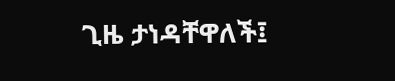ጊዜ ታነዳቸዋለች፤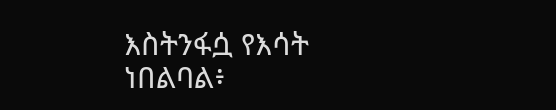እስትንፋሷ የእሳት ነበልባል፥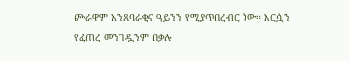ጮራዋም አንጸባራቂና ዓይንን የሚያጥበረብር ነው። እርሷን የፈጠረ መንገዷንም በቃሉ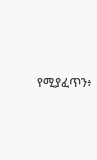የሚያፈጥን፥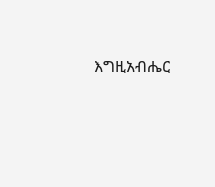እግዚአብሔር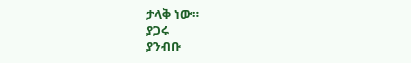ታላቅ ነው።
ያጋሩ
ያንብቡ